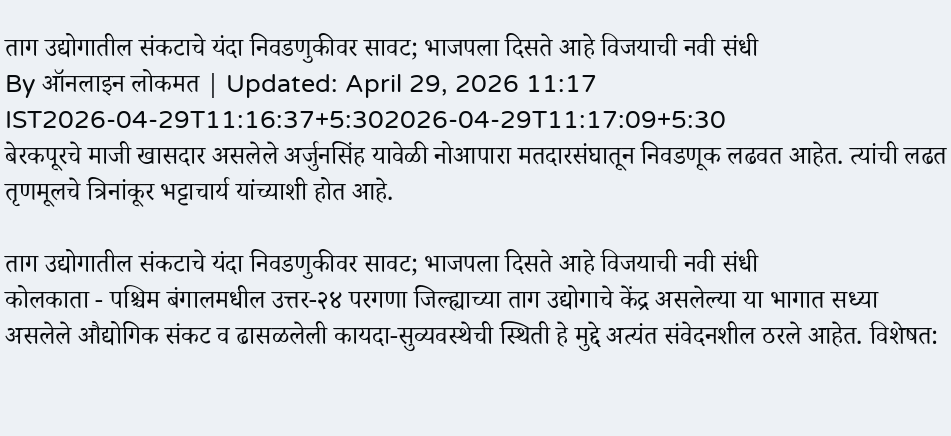ताग उद्योगातील संकटाचे यंदा निवडणुकीवर सावट; भाजपला दिसते आहे विजयाची नवी संधी
By ऑनलाइन लोकमत | Updated: April 29, 2026 11:17 IST2026-04-29T11:16:37+5:302026-04-29T11:17:09+5:30
बेरकपूरचे माजी खासदार असलेले अर्जुनसिंह यावेळी नोआपारा मतदारसंघातून निवडणूक लढवत आहेत. त्यांची लढत तृणमूलचे त्रिनांकूर भट्टाचार्य यांच्याशी होत आहे.

ताग उद्योगातील संकटाचे यंदा निवडणुकीवर सावट; भाजपला दिसते आहे विजयाची नवी संधी
कोलकाता - पश्चिम बंगालमधील उत्तर-२४ परगणा जिल्ह्याच्या ताग उद्योगाचे केंद्र असलेल्या या भागात सध्या असलेले औद्योगिक संकट व ढासळलेली कायदा-सुव्यवस्थेची स्थिती हे मुद्दे अत्यंत संवेदनशील ठरले आहेत. विशेषत: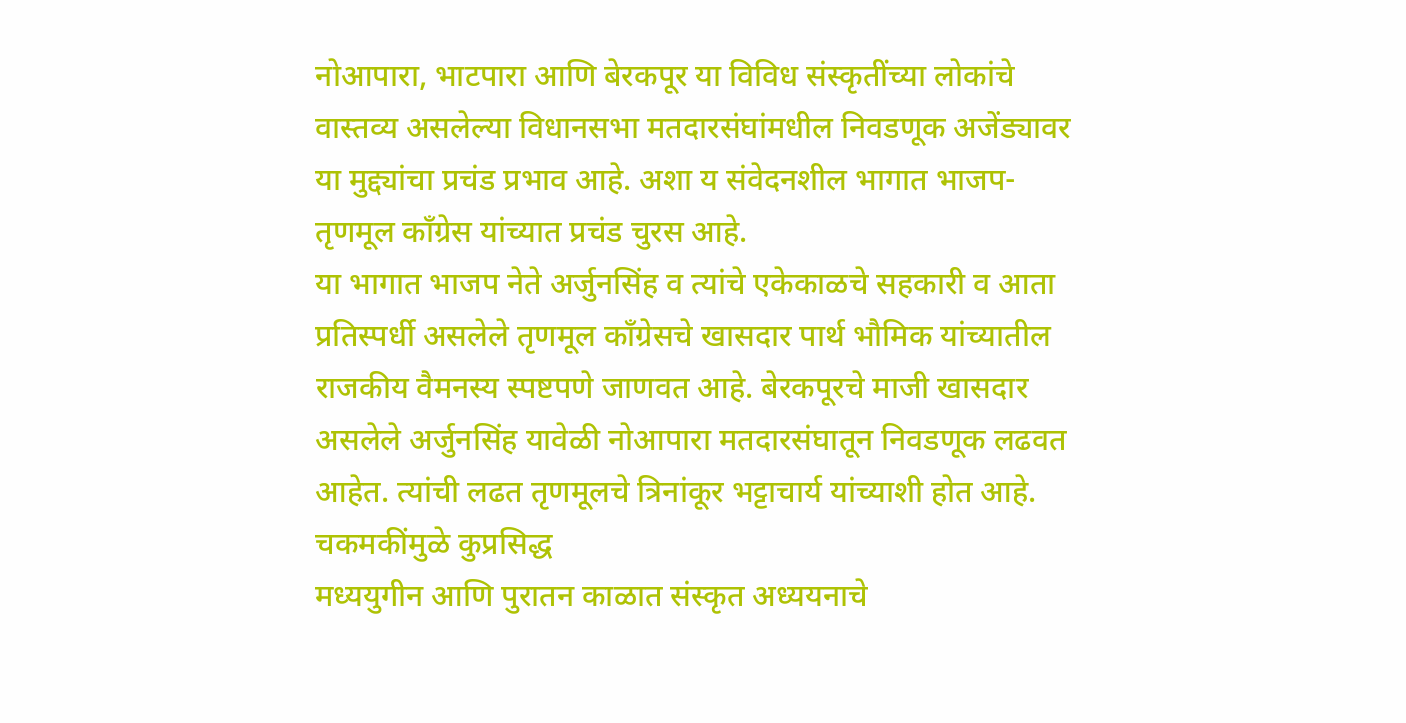नोआपारा, भाटपारा आणि बेरकपूर या विविध संस्कृतींच्या लोकांचे वास्तव्य असलेल्या विधानसभा मतदारसंघांमधील निवडणूक अजेंड्यावर या मुद्द्यांचा प्रचंड प्रभाव आहे. अशा य संवेदनशील भागात भाजप-तृणमूल काँग्रेस यांच्यात प्रचंड चुरस आहे.
या भागात भाजप नेते अर्जुनसिंह व त्यांचे एकेकाळचे सहकारी व आता प्रतिस्पर्धी असलेले तृणमूल काँग्रेसचे खासदार पार्थ भौमिक यांच्यातील राजकीय वैमनस्य स्पष्टपणे जाणवत आहे. बेरकपूरचे माजी खासदार असलेले अर्जुनसिंह यावेळी नोआपारा मतदारसंघातून निवडणूक लढवत आहेत. त्यांची लढत तृणमूलचे त्रिनांकूर भट्टाचार्य यांच्याशी होत आहे.
चकमकींमुळे कुप्रसिद्ध
मध्ययुगीन आणि पुरातन काळात संस्कृत अध्ययनाचे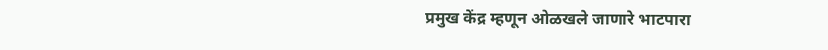प्रमुख केंद्र म्हणून ओळखले जाणारे भाटपारा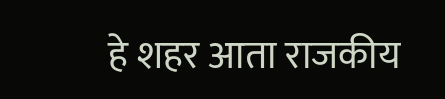हे शहर आता राजकीय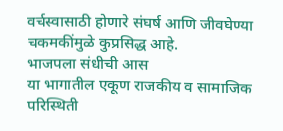वर्चस्वासाठी होणारे संघर्ष आणि जीवघेण्या चकमकींमुळे कुप्रसिद्ध आहे.
भाजपला संधीची आस
या भागातील एकूण राजकीय व सामाजिक परिस्थिती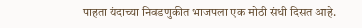पाहता यंदाच्या निवडणुकीत भाजपला एक मोठी संधी दिसत आहे.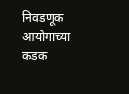निवडणूक आयोगाच्या कडक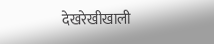देखरेखीखाली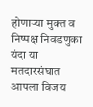होणाऱ्या मुक्त व निष्पक्ष निवडणुका यंदा या मतदारसंघात आपला विजय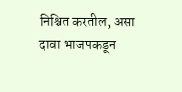निश्चित करतील, असा दावा भाजपकडून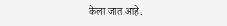केला जात आहे.